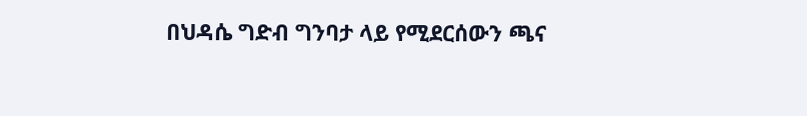በህዳሴ ግድብ ግንባታ ላይ የሚደርሰውን ጫና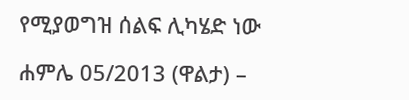የሚያወግዝ ሰልፍ ሊካሄድ ነው

ሐምሌ 05/2013 (ዋልታ) –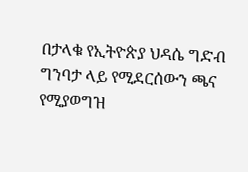በታላቁ የኢትዮጵያ ህዳሴ ግድብ ግንባታ ላይ የሚደርሰውን ጫና የሚያወግዝ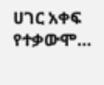ሀገር አቀፍ የተቃውሞ…